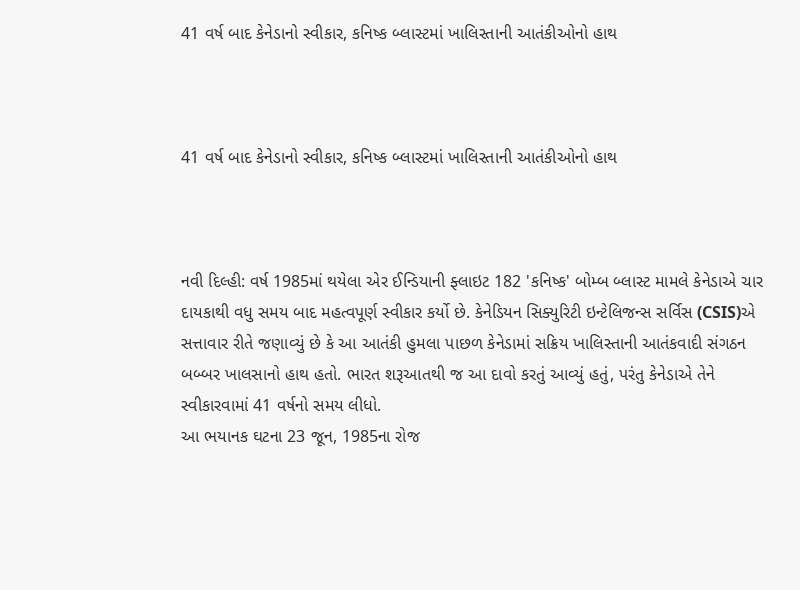41 વર્ષ બાદ કેનેડાનો સ્વીકાર, કનિષ્ક બ્લાસ્ટમાં ખાલિસ્તાની આતંકીઓનો હાથ



41 વર્ષ બાદ કેનેડાનો સ્વીકાર, કનિષ્ક બ્લાસ્ટમાં ખાલિસ્તાની આતંકીઓનો હાથ



નવી દિલ્હી: વર્ષ 1985માં થયેલા એર ઈન્ડિયાની ફ્લાઇટ 182 'કનિષ્ક' બોમ્બ બ્લાસ્ટ મામલે કેનેડાએ ચાર દાયકાથી વધુ સમય બાદ મહત્વપૂર્ણ સ્વીકાર કર્યો છે. કેનેડિયન સિક્યુરિટી ઇન્ટેલિજન્સ સર્વિસ (CSIS)એ સત્તાવાર રીતે જણાવ્યું છે કે આ આતંકી હુમલા પાછળ કેનેડામાં સક્રિય ખાલિસ્તાની આતંકવાદી સંગઠન બબ્બર ખાલસાનો હાથ હતો. ભારત શરૂઆતથી જ આ દાવો કરતું આવ્યું હતું, પરંતુ કેનેડાએ તેને સ્વીકારવામાં 41 વર્ષનો સમય લીધો.
આ ભયાનક ઘટના 23 જૂન, 1985ના રોજ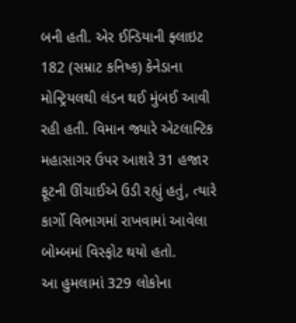બની હતી. એર ઈન્ડિયાની ફ્લાઇટ 182 (સમ્રાટ કનિષ્ક) કેનેડાના મોન્ટ્રિયલથી લંડન થઈ મુંબઈ આવી રહી હતી. વિમાન જ્યારે એટલાન્ટિક મહાસાગર ઉપર આશરે 31 હજાર ફૂટની ઊંચાઈએ ઉડી રહ્યું હતું, ત્યારે કાર્ગો વિભાગમાં રાખવામાં આવેલા બોમ્બમાં વિસ્ફોટ થયો હતો.
આ હુમલામાં 329 લોકોના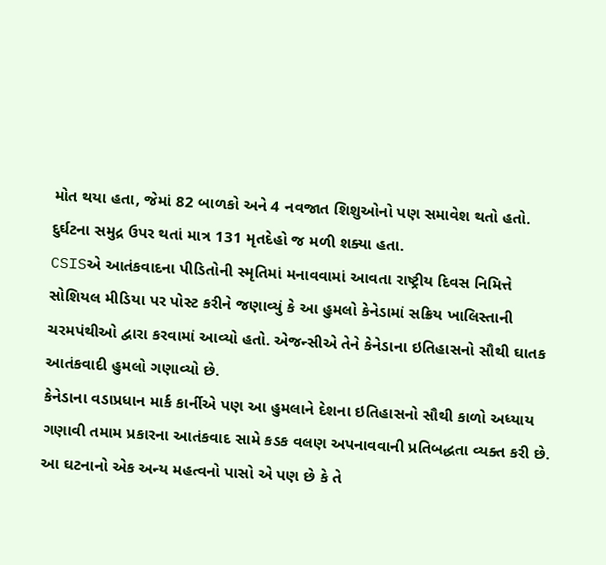મોત થયા હતા, જેમાં 82 બાળકો અને 4 નવજાત શિશુઓનો પણ સમાવેશ થતો હતો. દુર્ઘટના સમુદ્ર ઉપર થતાં માત્ર 131 મૃતદેહો જ મળી શક્યા હતા.
CSISએ આતંકવાદના પીડિતોની સ્મૃતિમાં મનાવવામાં આવતા રાષ્ટ્રીય દિવસ નિમિત્તે સોશિયલ મીડિયા પર પોસ્ટ કરીને જણાવ્યું કે આ હુમલો કેનેડામાં સક્રિય ખાલિસ્તાની ચરમપંથીઓ દ્વારા કરવામાં આવ્યો હતો. એજન્સીએ તેને કેનેડાના ઇતિહાસનો સૌથી ઘાતક આતંકવાદી હુમલો ગણાવ્યો છે.
કેનેડાના વડાપ્રધાન માર્ક કાર્નીએ પણ આ હુમલાને દેશના ઇતિહાસનો સૌથી કાળો અધ્યાય ગણાવી તમામ પ્રકારના આતંકવાદ સામે કડક વલણ અપનાવવાની પ્રતિબદ્ધતા વ્યક્ત કરી છે.
આ ઘટનાનો એક અન્ય મહત્વનો પાસો એ પણ છે કે તે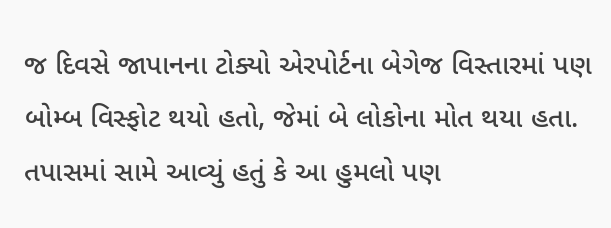જ દિવસે જાપાનના ટોક્યો એરપોર્ટના બેગેજ વિસ્તારમાં પણ બોમ્બ વિસ્ફોટ થયો હતો, જેમાં બે લોકોના મોત થયા હતા. તપાસમાં સામે આવ્યું હતું કે આ હુમલો પણ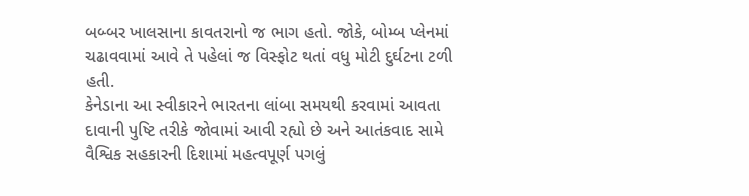બબ્બર ખાલસાના કાવતરાનો જ ભાગ હતો. જોકે, બોમ્બ પ્લેનમાં ચઢાવવામાં આવે તે પહેલાં જ વિસ્ફોટ થતાં વધુ મોટી દુર્ઘટના ટળી હતી.
કેનેડાના આ સ્વીકારને ભારતના લાંબા સમયથી કરવામાં આવતા દાવાની પુષ્ટિ તરીકે જોવામાં આવી રહ્યો છે અને આતંકવાદ સામે વૈશ્વિક સહકારની દિશામાં મહત્વપૂર્ણ પગલું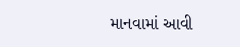માનવામાં આવી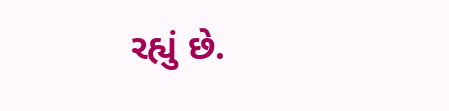રહ્યું છે.